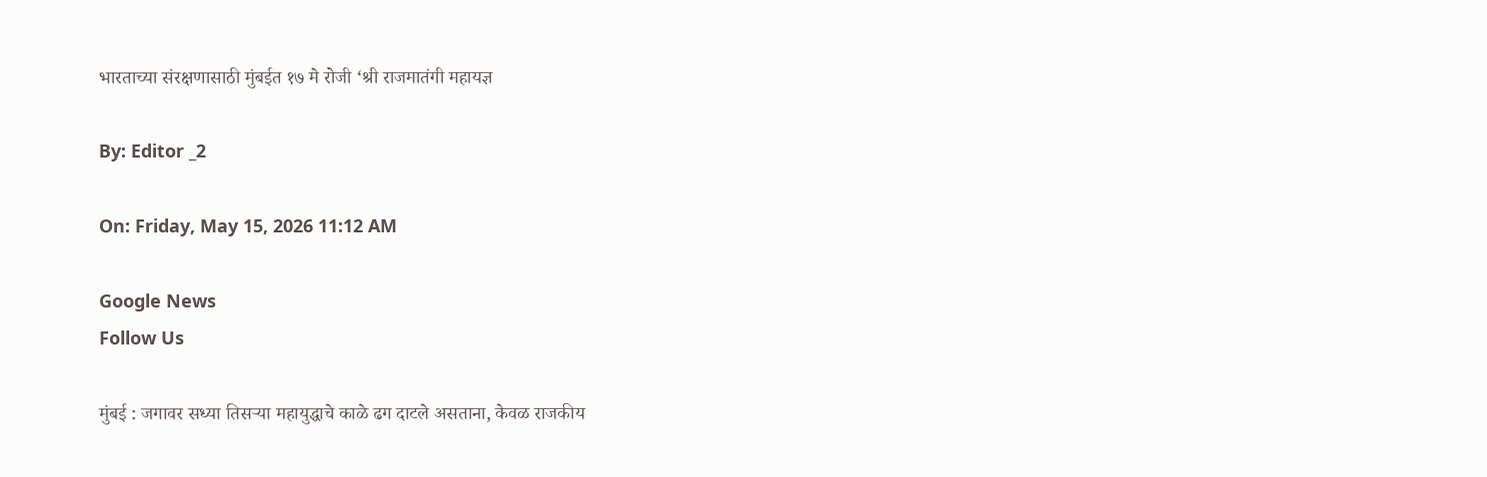भारताच्या संरक्षणासाठी मुंबईत १७ मे रोजी ‘श्री राजमातंगी महायज्ञ

By: Editor _2

On: Friday, May 15, 2026 11:12 AM

Google News
Follow Us

मुंबई : जगावर सध्या तिसऱ्या महायुद्धाचे काळे ढग दाटले असताना, केवळ राजकीय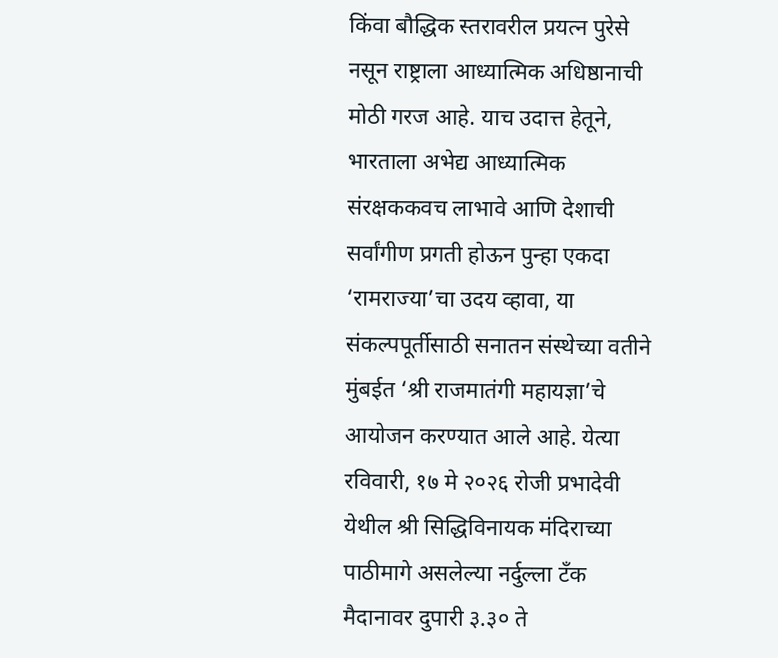किंवा बौद्धिक स्तरावरील प्रयत्न पुरेसे नसून राष्ट्राला आध्यात्मिक अधिष्ठानाची मोठी गरज आहे. याच उदात्त हेतूने, भारताला अभेद्य आध्यात्मिक संरक्षककवच लाभावे आणि देशाची सर्वांगीण प्रगती होऊन पुन्हा एकदा ‘रामराज्या’चा उदय व्हावा, या संकल्पपूर्तीसाठी सनातन संस्थेच्या वतीने मुंबईत ‘श्री राजमातंगी महायज्ञा’चे आयोजन करण्यात आले आहे. येत्या रविवारी, १७ मे २०२६ रोजी प्रभादेवी येथील श्री सिद्धिविनायक मंदिराच्या पाठीमागे असलेल्या नर्दुल्ला टँक मैदानावर दुपारी ३.३० ते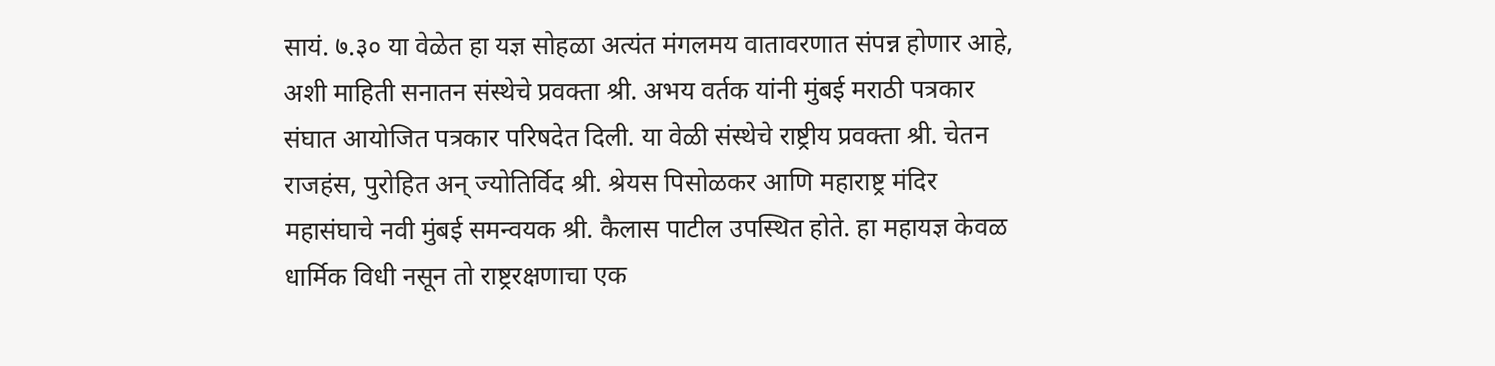सायं. ७.३० या वेळेत हा यज्ञ सोहळा अत्यंत मंगलमय वातावरणात संपन्न होणार आहे, अशी माहिती सनातन संस्थेचे प्रवक्ता श्री. अभय वर्तक यांनी मुंबई मराठी पत्रकार संघात आयोजित पत्रकार परिषदेत दिली. या वेळी संस्थेचे राष्ट्रीय प्रवक्ता श्री. चेतन राजहंस, पुरोहित अन् ज्योतिर्विद श्री. श्रेयस पिसोळकर आणि महाराष्ट्र मंदिर महासंघाचे नवी मुंबई समन्वयक श्री. कैलास पाटील उपस्थित होते. हा महायज्ञ केवळ धार्मिक विधी नसून तो राष्ट्ररक्षणाचा एक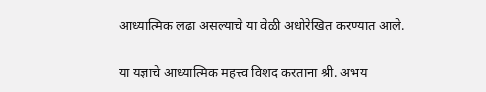आध्यात्मिक लढा असल्याचे या वेळी अधोरेखित करण्यात आले.

या यज्ञाचे आध्यात्मिक महत्त्व विशद करताना श्री. अभय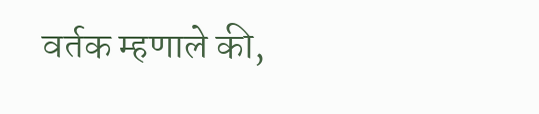वर्तक म्हणाले की,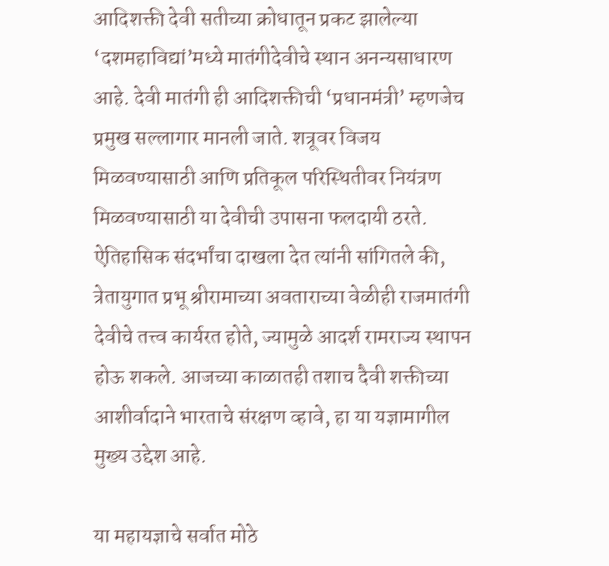आदिशक्ती देवी सतीच्या क्रोधातून प्रकट झालेल्या ‘दशमहाविद्यां’मध्ये मातंगीदेवीचे स्थान अनन्यसाधारण आहे. देवी मातंगी ही आदिशक्तीची ‘प्रधानमंत्री’ म्हणजेच प्रमुख सल्लागार मानली जाते. शत्रूवर विजय मिळवण्यासाठी आणि प्रतिकूल परिस्थितीवर नियंत्रण मिळवण्यासाठी या देवीची उपासना फलदायी ठरते. ऐतिहासिक संदर्भांचा दाखला देत त्यांनी सांगितले की, त्रेतायुगात प्रभू श्रीरामाच्या अवताराच्या वेळीही राजमातंगी देवीचे तत्त्व कार्यरत होते, ज्यामुळे आदर्श रामराज्य स्थापन होऊ शकले. आजच्या काळातही तशाच दैवी शक्तीच्या आशीर्वादाने भारताचे संरक्षण व्हावे, हा या यज्ञामागील मुख्य उद्देश आहे.

या महायज्ञाचे सर्वात मोठे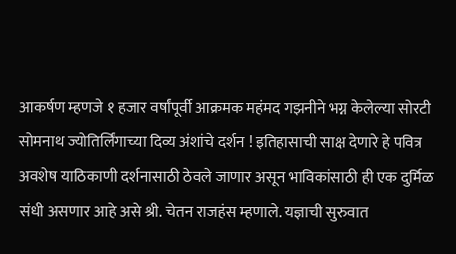आकर्षण म्हणजे १ हजार वर्षांपूर्वी आक्रमक महंमद गझनीने भग्न केलेल्या सोरटी सोमनाथ ज्योतिर्लिंगाच्या दिव्य अंशांचे दर्शन ! इतिहासाची साक्ष देणारे हे पवित्र अवशेष याठिकाणी दर्शनासाठी ठेवले जाणार असून भाविकांसाठी ही एक दुर्मिळ संधी असणार आहे असे श्री. चेतन राजहंस म्हणाले. यज्ञाची सुरुवात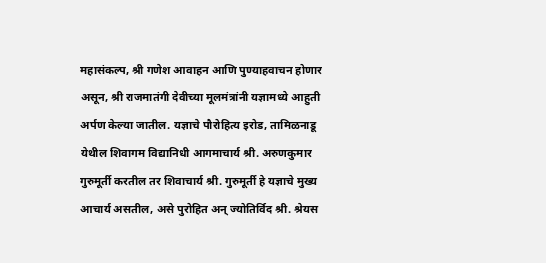महासंकल्प, श्री गणेश आवाहन आणि पुण्याहवाचन होणार असून, श्री राजमातंगी देवीच्या मूलमंत्रांनी यज्ञामध्ये आहुती अर्पण केल्या जातील. यज्ञाचे पौरोहित्य इरोड, तामिळनाडू येथील शिवागम विद्यानिधी आगमाचार्य श्री. अरुणकुमार गुरुमूर्ती करतील तर शिवाचार्य श्री. गुरुमूर्ती हे यज्ञाचे मुख्य आचार्य असतील, असे पुरोहित अन् ज्योतिर्विद श्री. श्रेयस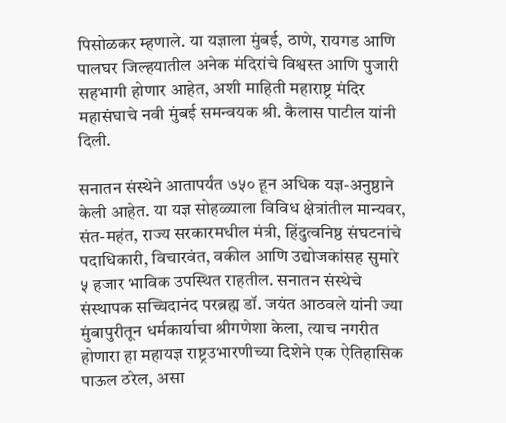पिसोळकर म्हणाले. या यज्ञाला मुंबई, ठाणे, रायगड आणि पालघर जिल्हयातील अनेक मंदिरांचे विश्वस्त आणि पुजारी सहभागी होणार आहेत, अशी माहिती महाराष्ट्र मंदिर महासंघाचे नवी मुंबई समन्वयक श्री. कैलास पाटील यांनी दिली.

सनातन संस्थेने आतापर्यंत ७५० हून अधिक यज्ञ-अनुष्ठाने केली आहेत. या यज्ञ सोहळ्याला विविध क्षेत्रांतील मान्यवर, संत-महंत, राज्य सरकारमधील मंत्री, हिंदुत्वनिष्ठ संघटनांचे पदाधिकारी, विचारवंत, वकील आणि उद्योजकांसह सुमारे ५ हजार भाविक उपस्थित राहतील. सनातन संस्थेचे संस्थापक सच्चिदानंद परब्रह्म डॉ. जयंत आठवले यांनी ज्या मुंबापुरीतून धर्मकार्याचा श्रीगणेशा केला, त्याच नगरीत होणारा हा महायज्ञ राष्ट्रउभारणीच्या दिशेने एक ऐतिहासिक पाऊल ठरेल, असा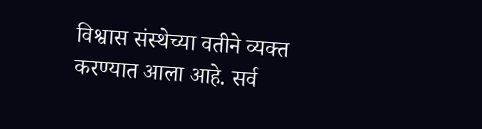विश्वास संस्थेच्या वतीने व्यक्त करण्यात आला आहे. सर्व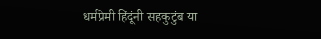धर्मप्रेमी हिंदूंनी सहकुटुंब या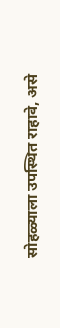सोहळ्याला उपस्थित राहावे, असे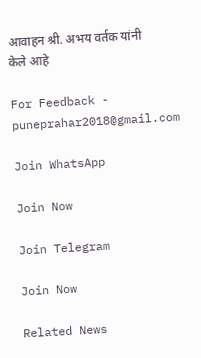आवाहन श्री. अभय वर्तक यांनी केले आहे

For Feedback - puneprahar2018@gmail.com

Join WhatsApp

Join Now

Join Telegram

Join Now

Related News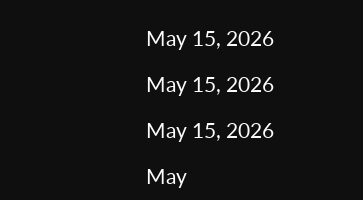May 15, 2026

May 15, 2026

May 15, 2026

May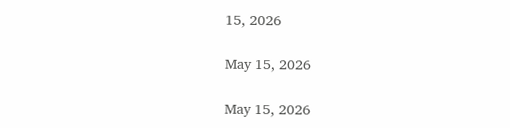15, 2026

May 15, 2026

May 15, 2026